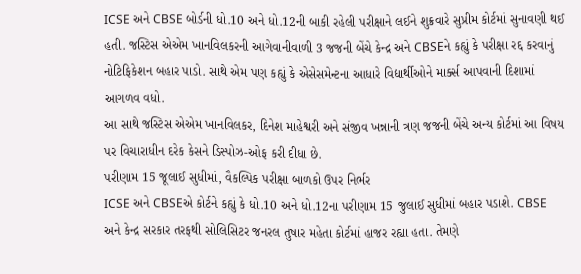ICSE અને CBSE બોર્ડની ધો.10 અને ધો.12ની બાકી રહેલી પરીક્ષાને લઈને શુક્રવારે સુપ્રીમ કોર્ટમાં સુનાવણી થઈ હતી. જસ્ટિસ એએમ ખાનવિલકરની આગેવાનીવાળી 3 જજની બેંચે કેન્દ્ર અને CBSEને કહ્યું કે પરીક્ષા રદ્દ કરવાનું નોટિફિકેશન બહાર પાડો. સાથે એમ પણ કહ્યું કે એસેસમેન્ટના આધારે વિદ્યાર્થીઓને માર્ક્સ આપવાની દિશામાં આગળવ વધો.
આ સાથે જસ્ટિસ એએમ ખાનવિલકર, દિનેશ માહેશ્વરી અને સંજીવ ખન્નાની ત્રણ જજની બેંચે અન્ય કોર્ટમાં આ વિષય પર વિચારાધીન દરેક કેસને ડિસ્પોઝ-ઓફ કરી દીધા છે.
પરીણામ 15 જૂલાઈ સુધીમાં, વૈકલ્પિક પરીક્ષા બાળકો ઉપર નિર્ભર
ICSE અને CBSEએ કોર્ટને કહ્યું કે ધો.10 અને ધો.12ના પરીણામ 15 જુલાઈ સુધીમાં બહાર પડાશે. CBSE અને કેન્દ્ર સરકાર તરફથી સોલિસિટર જનરલ તુષાર મહેતા કોર્ટમાં હાજર રહ્યા હતા. તેમણે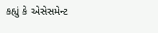કહ્યું કે એસેસમેન્ટ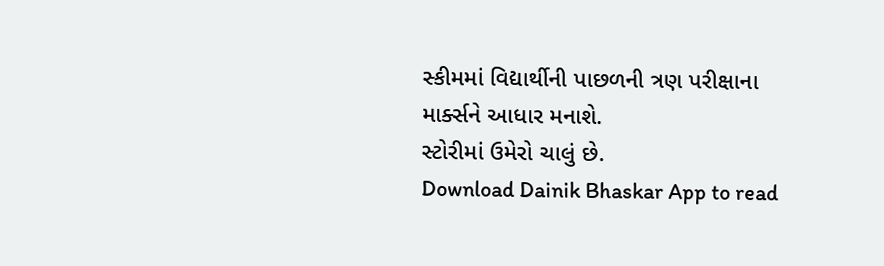સ્કીમમાં વિદ્યાર્થીની પાછળની ત્રણ પરીક્ષાના માર્ક્સને આધાર મનાશે.
સ્ટોરીમાં ઉમેરો ચાલું છે.
Download Dainik Bhaskar App to read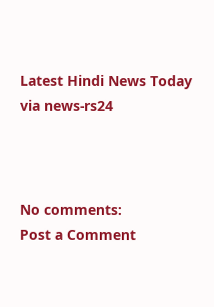Latest Hindi News Today
via news-rs24



No comments:
Post a Comment